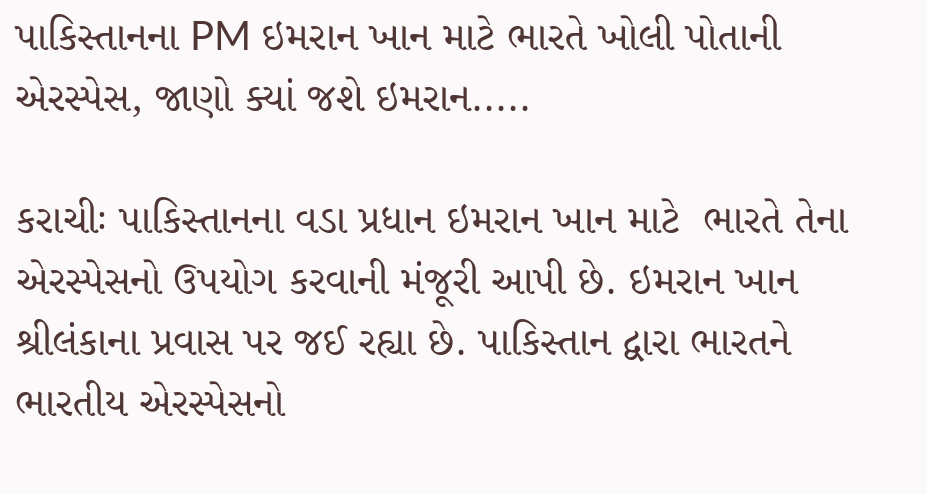પાકિસ્તાનના PM ઇમરાન ખાન માટે ભારતે ખોલી પોતાની એરસ્પેસ, જાણો ક્યાં જશે ઇમરાન.....

કરાચીઃ પાકિસ્તાનના વડા પ્રધાન ઇમરાન ખાન માટે  ભારતે તેના એરસ્પેસનો ઉપયોગ કરવાની મંજૂરી આપી છે. ઇમરાન ખાન શ્રીલંકાના પ્રવાસ પર જઈ રહ્યા છે. પાકિસ્તાન દ્વારા ભારતને ભારતીય એરસ્પેસનો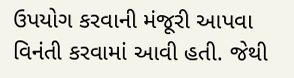ઉપયોગ કરવાની મંજૂરી આપવા વિનંતી કરવામાં આવી હતી. જેથી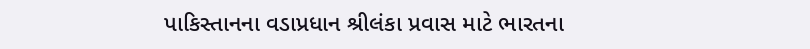પાકિસ્તાનના વડાપ્રધાન શ્રીલંકા પ્રવાસ માટે ભારતના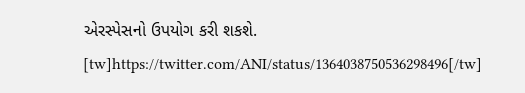એરસ્પેસનો ઉપયોગ કરી શકશે. [tw]https://twitter.com/ANI/status/1364038750536298496[/tw]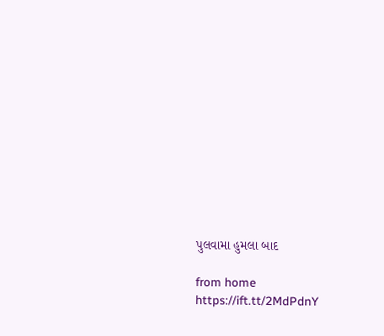પુલવામા હુમલા બાદ

from home https://ift.tt/2MdPdnY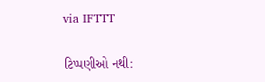via IFTTT

ટિપ્પણીઓ નથી: